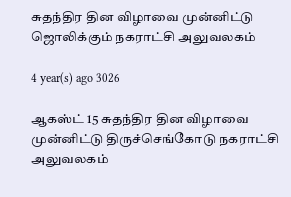சுதந்திர தின விழாவை முன்னிட்டு ஜொலிக்கும் நகராட்சி அலுவலகம்

4 year(s) ago 3026

ஆகஸ்ட் 15 சுதந்திர தின விழாவை முன்னிட்டு திருச்செங்கோடு நகராட்சி அலுவலகம்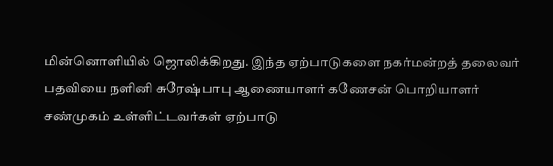மின்னொளியில் ஜொலிக்கிறது. இந்த ஏற்பாடுகளை நகர்மன்றத் தலைவர் பதவியை நளினி சுரேஷ்பாபு ஆணையாளர் கணேசன் பொறியாளர் சண்முகம் உள்ளிட்டவர்கள் ஏற்பாடு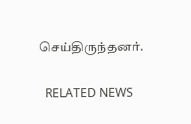செய்திருந்தனர்.

  RELATED NEWS